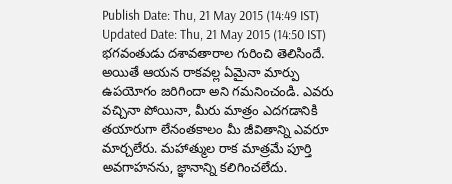Publish Date: Thu, 21 May 2015 (14:49 IST)
Updated Date: Thu, 21 May 2015 (14:50 IST)
భగవంతుడు దశావతారాల గురించి తెలిసిందే. అయితే ఆయన రాకవల్ల ఏమైనా మార్పు ఉపయోగం జరిగిందా అని గమనించండి. ఎవరు వచ్చినా పోయినా, మీరు మాత్రం ఎదగడానికి తయారుగా లేనంతకాలం మీ జీవితాన్ని ఎవరూ మార్చలేరు. మహాత్ముల రాక మాత్రమే పూర్తి అవగాహనను, జ్ఞానాన్ని కలిగించలేదు.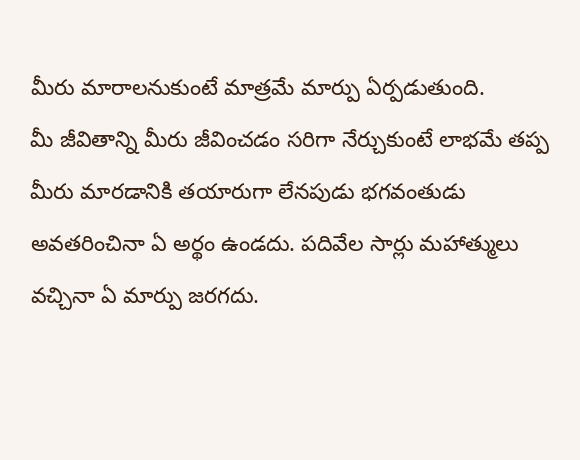మీరు మారాలనుకుంటే మాత్రమే మార్పు ఏర్పడుతుంది.
మీ జీవితాన్ని మీరు జీవించడం సరిగా నేర్చుకుంటే లాభమే తప్ప మీరు మారడానికి తయారుగా లేనపుడు భగవంతుడు అవతరించినా ఏ అర్థం ఉండదు. పదివేల సార్లు మహాత్ములు వచ్చినా ఏ మార్పు జరగదు.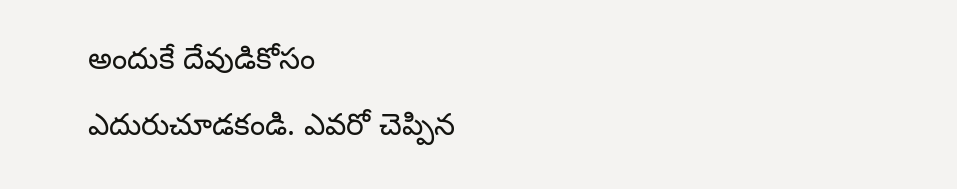అందుకే దేవుడికోసం ఎదురుచూడకండి. ఎవరో చెప్పిన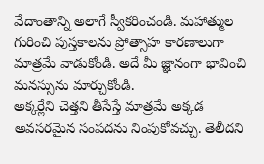వేదాంతాన్ని అలాగే స్వీకరించండి. మహాత్ముల గురించి పుస్తకాలను ప్రోత్సాహ కారణాలుగా మాత్రమే వాడుకోండి. అదే మీ జ్ఞానంగా భావించి మనస్సును మార్చుకోండి.
అక్కర్లేని చెత్తని తీసేస్తే మాత్రమే అక్కడ అవసరమైన సంపదను నింపుకోవచ్చు. తెలీదని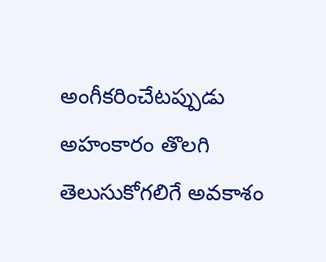అంగీకరించేటప్పుడు అహంకారం తొలగి తెలుసుకోగలిగే అవకాశం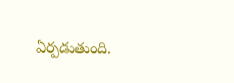ఏర్పడుతుంది.